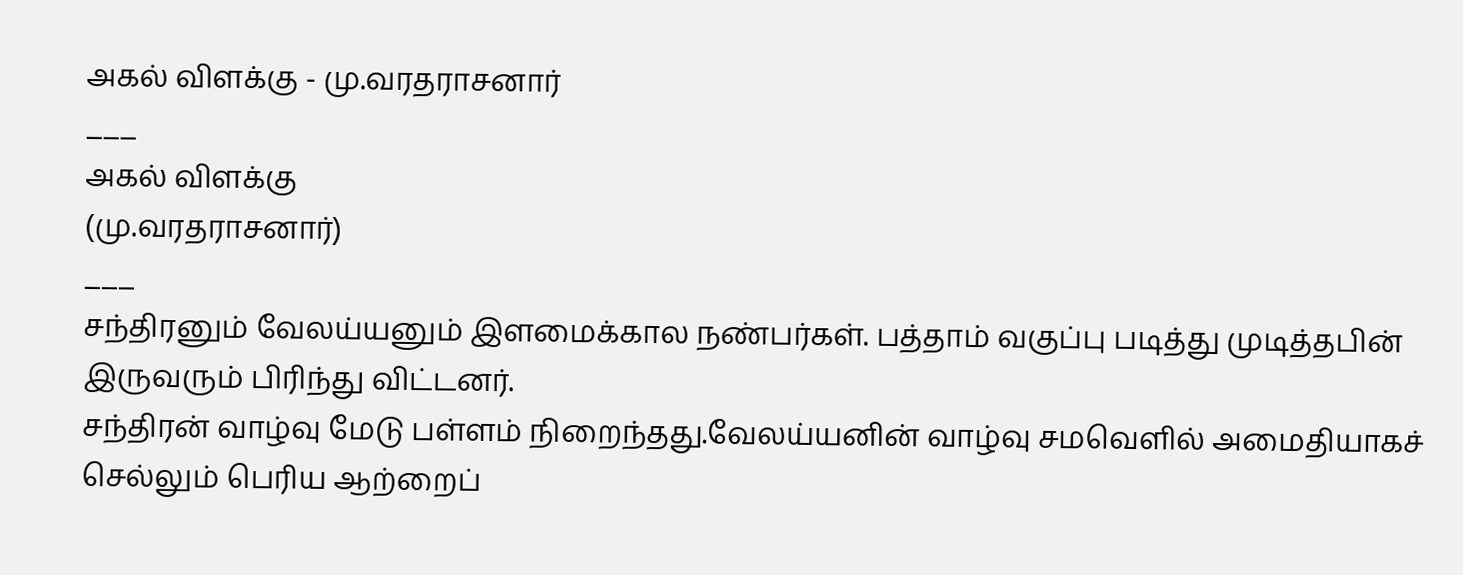அகல் விளக்கு - மு.வரதராசனார்
___
அகல் விளக்கு
(மு.வரதராசனார்)
___
சந்திரனும் வேலய்யனும் இளமைக்கால நண்பர்கள். பத்தாம் வகுப்பு படித்து முடித்தபின் இருவரும் பிரிந்து விட்டனர்.
சந்திரன் வாழ்வு மேடு பள்ளம் நிறைந்தது.வேலய்யனின் வாழ்வு சமவெளில் அமைதியாகச் செல்லும் பெரிய ஆற்றைப்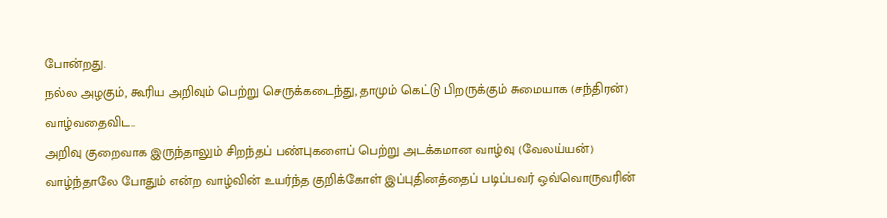போன்றது.
நல்ல அழகும், கூரிய அறிவும் பெற்று செருக்கடைந்து, தாமும் கெட்டு பிறருக்கும் சுமையாக (சந்திரன்) வாழ்வதைவிட..
அறிவு குறைவாக இருந்தாலும் சிறந்தப் பண்புகளைப் பெற்று அடக்கமான வாழ்வு (வேலய்யன்) வாழ்ந்தாலே போதும் என்ற வாழ்வின் உயர்ந்த குறிக்கோள் இப்புதினத்தைப் படிப்பவர் ஒவ்வொருவரின்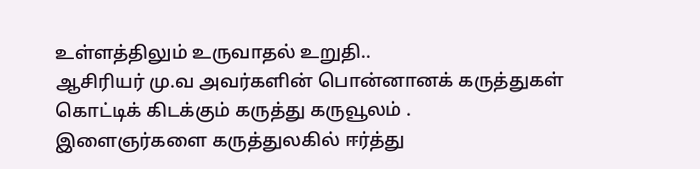உள்ளத்திலும் உருவாதல் உறுதி..
ஆசிரியர் மு.வ அவர்களின் பொன்னானக் கருத்துகள் கொட்டிக் கிடக்கும் கருத்து கருவூலம் .
இளைஞர்களை கருத்துலகில் ஈர்த்து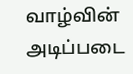வாழ்வின் அடிப்படை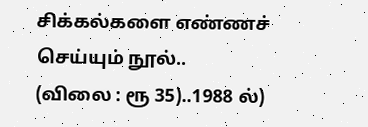சிக்கல்களை எண்ணச் செய்யும் நூல்..
(விலை : ரூ 35)..1988 ல்)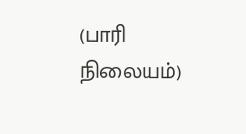(பாரி நிலையம்)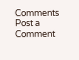Comments
Post a Comment